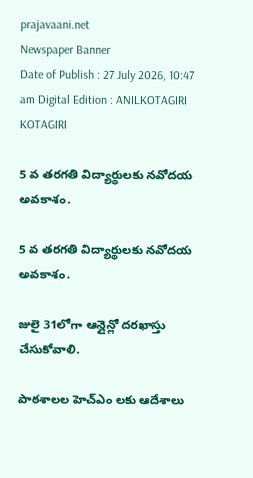prajavaani.net
Newspaper Banner
Date of Publish : 27 July 2026, 10:47 am Digital Edition : ANILKOTAGIRI KOTAGIRI

5 వ తరగతి విద్యార్థులకు నవోదయ అవకాశం.

5 వ తరగతి విద్యార్థులకు నవోదయ అవకాశం.

జులై 31లోగా ఆన్లైన్లో దరఖాస్తు చేసుకోవాలి.

పాఠశాలల హెచ్ఎం లకు ఆదేశాలు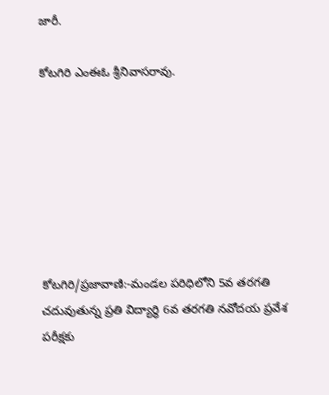జారీ.

కోటగిరి ఎంఈఓ శ్రీనివాసరావు.







కోటగిరి/ప్రజావాణి:-మండల పరిధిలోని 5వ తరగతి చదువుతున్న ప్రతి విద్యార్థి 6వ తరగతి నవోదయ ప్రవేశ పరీక్షకు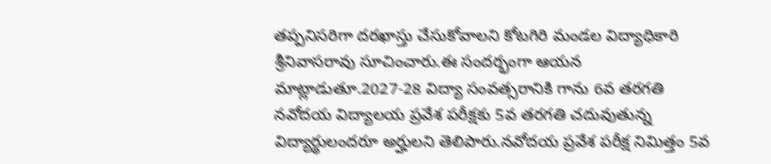తప్పనిసరిగా దరఖాస్తు చేసుకోవాలని కోటగిరి మండల విద్యాధికారి శ్రీనివాసరావు సూచించారు.ఈ సందర్భంగా ఆయన మాట్లాడుతూ.2027-28 విద్యా సంవత్సరానికి గాను 6వ తరగతి నవోదయ విద్యాలయ ప్రవేశ పరీక్షకు 5వ తరగతి చదువుతున్న విద్యార్థులందరూ అర్హులని తెలిపారు.నవోదయ ప్రవేశ పరీక్ష నిమిత్తం 5వ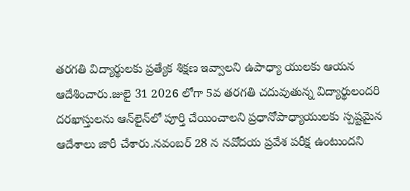తరగతి విద్యార్థులకు ప్రత్యేక శిక్షణ ఇవ్వాలని ఉపాధ్యా యులకు ఆయన ఆదేశించారు.జులై 31 2026 లోగా 5వ తరగతి చదువుతున్న విద్యార్థులందరి దరఖాస్తులను ఆన్‌లైన్‌లో పూర్తి చేయించాలని ప్రధానోపాధ్యాయులకు స్పష్టమైన ఆదేశాలు జారీ చేశారు.నవంబర్ 28 న నవోదయ ప్రవేశ పరీక్ష ఉంటుందని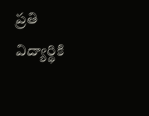ప్రతి విద్యార్థికి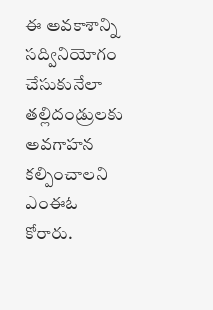ఈ అవకాశాన్ని సద్వినియోగం చేసుకునేలా తల్లిదండ్రులకు అవగాహన కల్పించాలని ఎంఈఓ కోరారు.